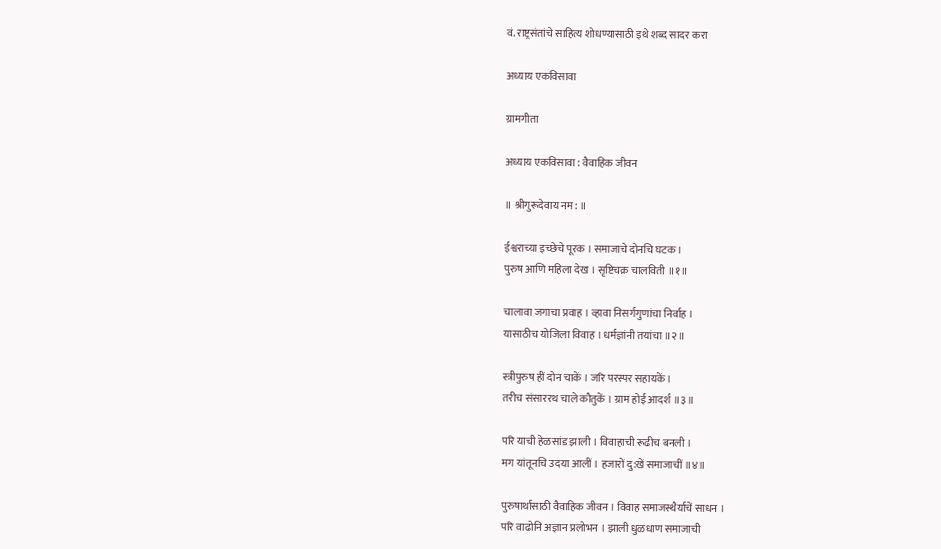वं. राष्ट्रसंतांचे साहित्य शोधण्यासाठी इथे शब्द सादर करा

अध्याय एकविसावा

ग्रामगीता

अध्याय एकविसावा : वैवाहिक जीवन

॥ श्रीगुरूदेवाय नम: ॥

ईश्वराच्या इच्छेचे पूरक । समाजाचे दोनचि घटक ।
पुरुष आणि महिला देख । सृष्टिचक्र चालविती ॥१॥

चालावा जगाचा प्रवाह । व्हावा निसर्गगुणांचा निर्वाह ।
यासाठीच योजिला विवाह । धर्मज्ञांनी तयांचा ॥२॥

स्त्रीपुरुष हीं दोन चाकें । जरि परस्पर सहायकें ।
तरीच संसाररथ चाले कौतुकें । ग्राम होई आदर्श ॥३॥

परि याची हेळसांड झाली । विवाहाची रूढीच बनली ।
मग यांतूनचि उदया आलीं । हजारों दु:खें समाजाचीं ॥४॥

पुरुषार्थासाठी वैवाहिक जीवन । विवाह समाजस्थैर्याचें साधन ।
परि वाढोनि अज्ञान प्रलोभन । झाली धुळधाण समाजाची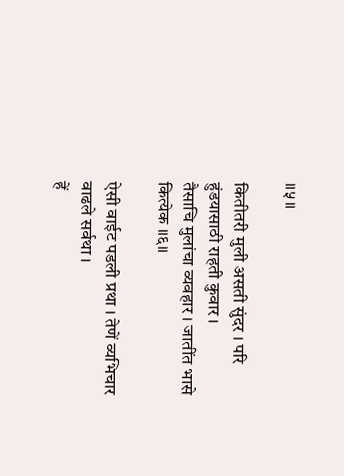॥५॥

कितीतरी मुली असती सुंदर । परि हुंडयासाठी राहती कुवार ।
तैसाचि मुलांचा व्यवहार । जातींत भासे कित्येक ॥६॥

ऐसी वाईट पडली प्रथा । तेणें व्यभिचार वाढले सर्वथा ।
हें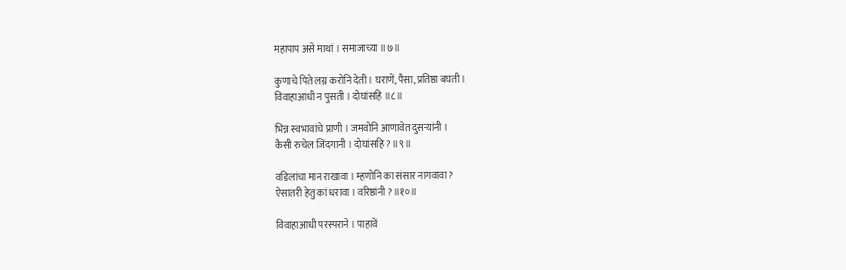महापाप असे माथां । समाजाच्या ॥७॥

कुणाचे पिते लग्न करोनि देती । घराणें, पैसा, प्रतिष्ठा बघती ।
विवाहाआधी न पुसती । दोघांसहि ॥८॥

भिन्न स्वभावांचे प्राणी । जमवोनि आणावेत दुसर्‍यांनी ।
कैसी रुचेल जिंदगानी । दोघांसहि ? ॥९॥

वडिलांचा मान राखावा । म्हणोनि का संसार नागवावा ?
ऐसातरी हेतु कां धरावा । वरिष्ठांनी ? ॥१०॥

विवाहाआधी परस्पराने । पाहावें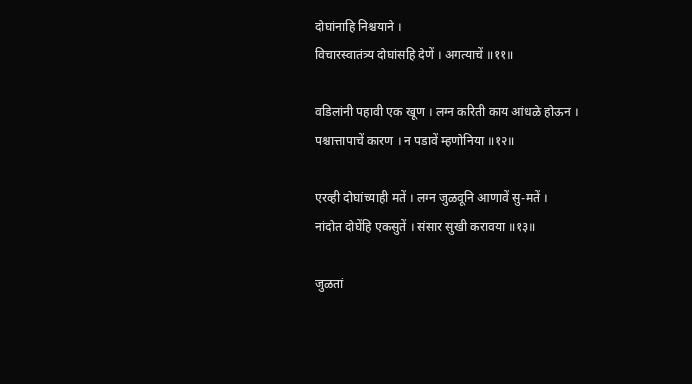दोघांनाहि निश्चयाने ।
विचारस्वातंत्र्य दोघांसहि देणें । अगत्याचें ॥११॥

वडिलांनी पहावी एक खूण । लग्न करिती काय आंधळे होऊन ।
पश्चात्तापाचें कारण । न पडावें म्हणोनिया ॥१२॥

एरव्ही दोघांच्याही मतें । लग्न जुळवूनि आणावें सु-मतें ।
नांदोत दोघेंहि एकसुतें । संसार सुखी करावया ॥१३॥

जुळतां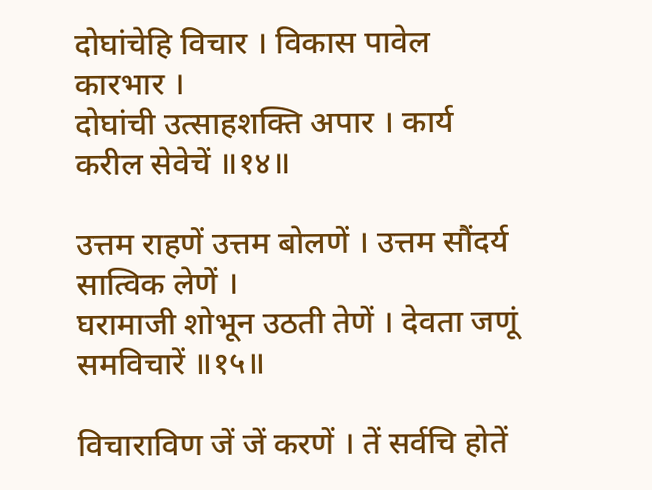दोघांचेहि विचार । विकास पावेल कारभार ।
दोघांची उत्साहशक्ति अपार । कार्य करील सेवेचें ॥१४॥

उत्तम राहणें उत्तम बोलणें । उत्तम सौंदर्य सात्विक लेणें ।
घरामाजी शोभून उठती तेणें । देवता जणूं समविचारें ॥१५॥

विचाराविण जें जें करणें । तें सर्वचि होतें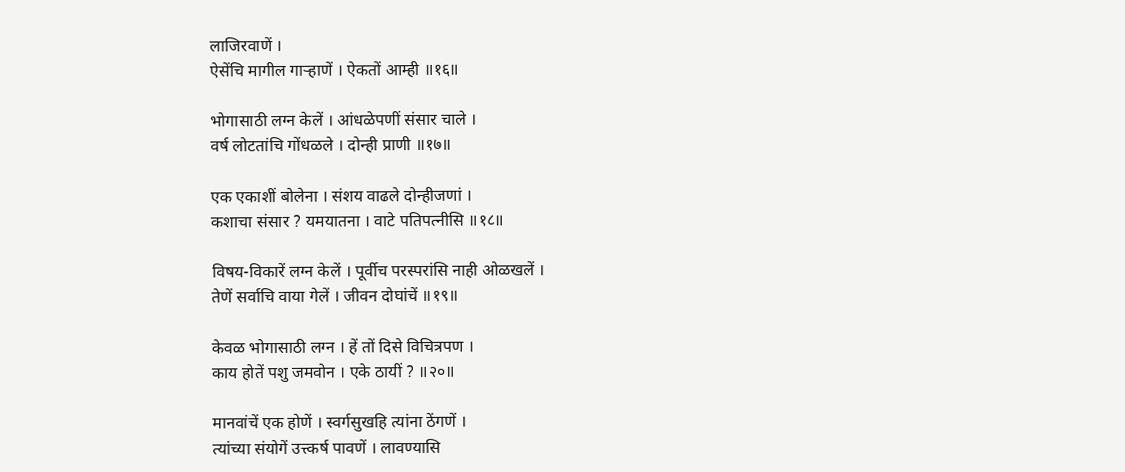लाजिरवाणें ।
ऐसेंचि मागील गार्‍हाणें । ऐकतों आम्ही ॥१६॥

भोगासाठी लग्न केलें । आंधळेपणीं संसार चाले ।
वर्ष लोटतांचि गोंधळले । दोन्ही प्राणी ॥१७॥

एक एकाशीं बोलेना । संशय वाढले दोन्हीजणां ।
कशाचा संसार ? यमयातना । वाटे पतिपत्नीसि ॥१८॥

विषय-विकारें लग्न केलें । पूर्वीच परस्परांसि नाही ओळखलें ।
तेणें सर्वाचि वाया गेलें । जीवन दोघांचें ॥१९॥

केवळ भोगासाठी लग्न । हें तों दिसे विचित्रपण ।
काय होतें पशु जमवोन । एके ठायीं ? ॥२०॥

मानवांचें एक होणें । स्वर्गसुखहि त्यांना ठेंगणें ।
त्यांच्या संयोगें उत्त्कर्ष पावणें । लावण्यासि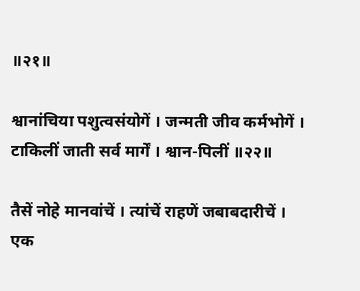॥२१॥

श्वानांचिया पशुत्वसंयोगें । जन्मती जीव कर्मभोगें ।
टाकिलीं जाती सर्व मार्गें । श्वान-पिलीं ॥२२॥

तैसें नोहे मानवांचें । त्यांचें राहणें जबाबदारीचें ।
एक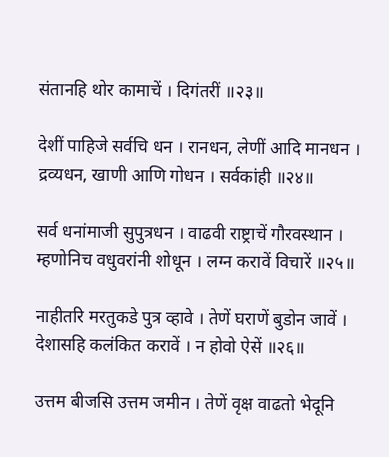संतानहि थोर कामाचें । दिगंतरीं ॥२३॥

देशीं पाहिजे सर्वचि धन । रानधन, लेणीं आदि मानधन ।
द्रव्यधन, खाणी आणि गोधन । सर्वकांही ॥२४॥

सर्व धनांमाजी सुपुत्रधन । वाढवी राष्ट्राचें गौरवस्थान ।
म्हणोनिच वधुवरांनी शोधून । लग्न करावें विचारें ॥२५॥

नाहीतरि मरतुकडे पुत्र व्हावे । तेणें घराणें बुडोन जावें ।
देशासहि कलंकित करावें । न होवो ऐसें ॥२६॥

उत्तम बीजसि उत्तम जमीन । तेणें वृक्ष वाढतो भेदूनि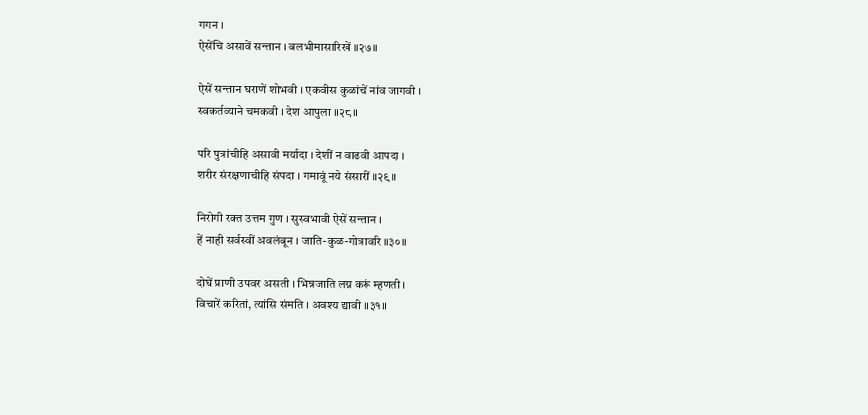गगन ।
ऐसेंचि असावें सन्तान । बलभीमासारिखें ॥२७॥

ऐसें सन्तान घराणें शोभवी । एकवीस कुळांचें नांव जागवी ।
स्वकर्तव्याने चमकवी । देश आपुला ॥२८॥

परि पुत्रांचीहि असावी मर्यादा । देशीं न वाढवी आपदा ।
शरीर संरक्षणाचीहि संपदा । गमावूं नये संसारीं ॥२९॥

निरोगी रक्त उत्तम गुण । सुस्वभावी ऐसें सन्तान ।
हें नाही सर्वस्वीं अवलंबून । जाति-कुळ-गोत्रावरि ॥३०॥

दोघें प्राणी उपवर असती । भिन्नजाति लग्न करूं म्हणती ।
विचारें करितां, त्यांसि संमति । अवश्य द्यावी ॥३१॥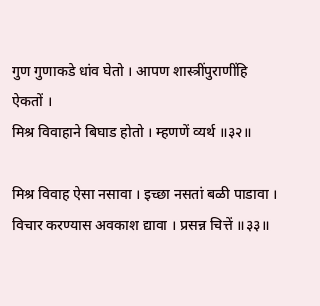गुण गुणाकडे धांव घेतो । आपण शास्त्रींपुराणींहि ऐकतों ।
मिश्र विवाहाने बिघाड होतो । म्हणणें व्यर्थ ॥३२॥

मिश्र विवाह ऐसा नसावा । इच्छा नसतां बळी पाडावा ।
विचार करण्यास अवकाश द्यावा । प्रसन्न चित्तें ॥३३॥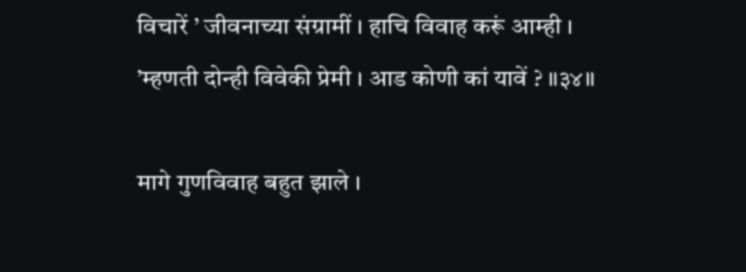विचारें ’ जीवनाच्या संग्रामीं । हाचि विवाह करूं आम्ही ।
’म्हणती दोन्ही विवेकी प्रेमी । आड कोणी कां यावें ? ॥३४॥

मागे गुणविवाह बहुत झाले ।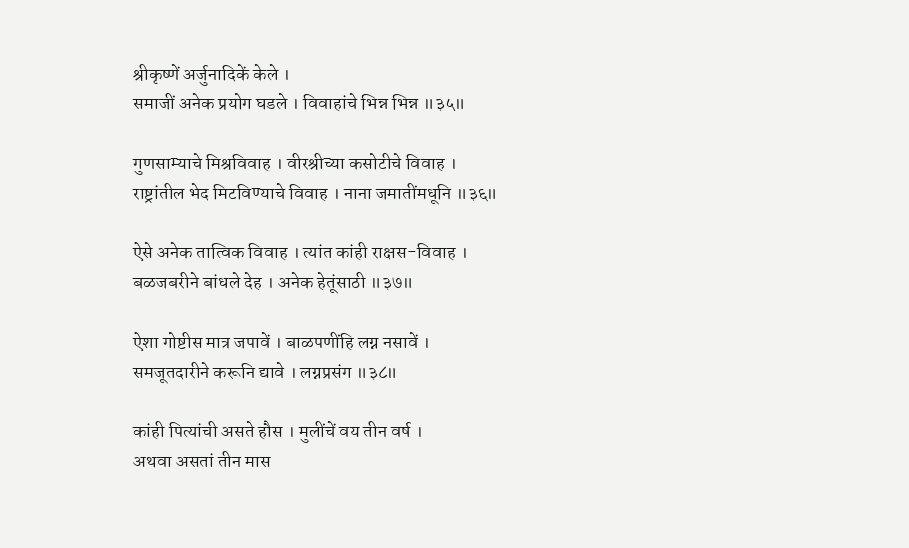श्रीकृष्णें अर्जुनादिकें केले ।
समाजीं अनेक प्रयोग घडले । विवाहांचे भिन्न भिन्न ॥३५॥

गुणसाम्याचे मिश्रविवाह । वीरश्रीच्या कसोटीचे विवाह ।
राष्ट्रांतील भेद मिटविण्याचे विवाह । नाना जमातींमधूनि ॥३६॥

ऐसे अनेक तात्विक विवाह । त्यांत कांही राक्षस-विवाह ।
बळजबरीने बांधले देह । अनेक हेतूंसाठी ॥३७॥

ऐशा गोष्टीस मात्र जपावें । बाळपणींहि लग्न नसावें ।
समजूतदारीने करूनि द्यावे । लग्नप्रसंग ॥३८॥

कांही पित्यांची असते हौस । मुलींचें वय तीन वर्ष ।
अथवा असतां तीन मास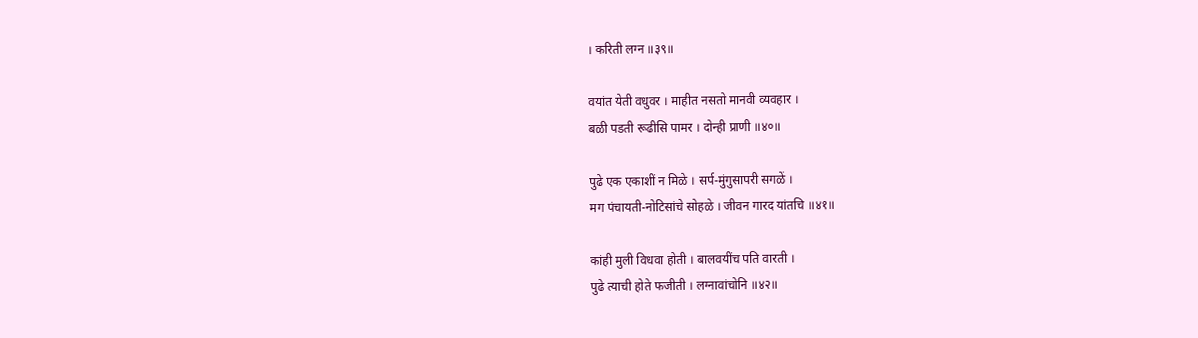। करिती लग्न ॥३९॥

वयांत येती वधुवर । माहीत नसतो मानवी व्यवहार ।
बळी पडती रूढीसि पामर । दोन्ही प्राणी ॥४०॥

पुढे एक एकाशीं न मिळे । सर्प-मुंगुसापरी सगळें ।
मग पंचायती-नोटिसांचे सोहळे । जीवन गारद यांतचि ॥४१॥

कांही मुली विधवा होती । बालवयींच पति वारती ।
पुढे त्याची होते फजीती । लग्नावांचोनि ॥४२॥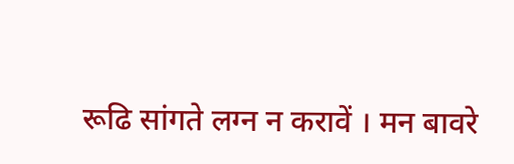रूढि सांगते लग्न न करावें । मन बावरे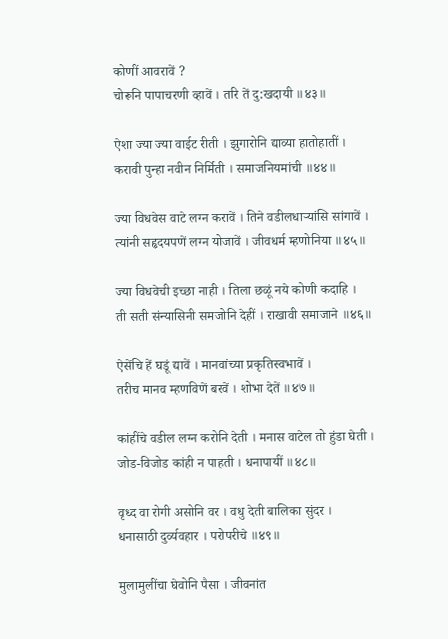कोणीं आवरावें ?
चोरूनि पापाचरणी व्हावें । तरि तें दु:खदायी ॥४३॥

ऐशा ज्या ज्या वाईट रीती । झुगारोनि द्याव्या हातोहातीं ।
करावी पुन्हा नवीन निर्मिती । समाजनियमांची ॥४४॥

ज्या विधवेस वाटे लग्न करावें । तिने वडीलधार्‍यांसि सांगावें ।
त्यांनी सहृदयपणें लग्न योजावें । जीवधर्म म्हणोनिया ॥४५॥

ज्या विधवेची इच्छा नाही । तिला छळूं नये कोणी कदाहि ।
ती सती संन्यासिनी समजोनि देहीं । राखावी समाजाने ॥४६॥

ऐसेंचि हें घडूं द्यावें । मानवांच्या प्रकृतिस्वभावें ।
तरीच मानव म्हणविणें बरवें । शोभा देतें ॥४७॥

कांहींचे वडील लग्न करोनि देती । मनास वाटेल तो हुंडा घेती ।
जोड-विजोड कांही न पाहती । धनापायीं ॥४८॥

वृध्द वा रोगी असोनि वर । वधु देती बालिका सुंदर ।
धनासाठी दुर्व्यवहार । परोपरीचे ॥४९॥

मुलामुलींचा घेवोनि पैसा । जीवनांत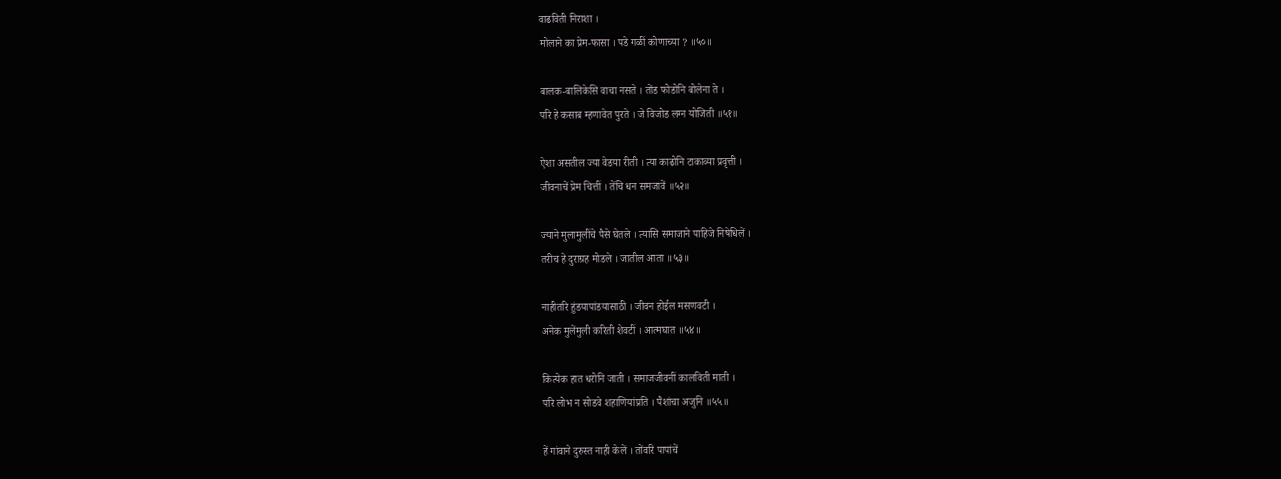वाढविती निराशा ।
मोलाने का प्रेम-फासा । पडे गळीं कोणाच्या ? ॥५०॥

बालक-बालिकेसि वाचा नसते । तोंड फोडोनि बोलेना ते ।
परि हे कसाब म्हणावेत पुरते । जे विजोड लग्न योजिती ॥५१॥

ऐशा असतील ज्या वेडया रीती । त्या काढोनि टाकाव्या प्रवृत्ती ।
जीवनाचें प्रेम चित्तीं । तेंचि धन समजावें ॥५२॥

ज्याने मुलामुलींचे पैसे घेतले । त्यासि समाजाने पाहिजे निषेधिलें ।
तरीच हे दुराग्रह मोडले । जातील आता ॥५३॥

नाहीतरि हुंडयापांडयासाठी । जीवन होईल मसणवटी ।
अनेक मुलेंमुली करिती शेवटीं । आत्मघात ॥५४॥

कित्येक हात धरोनि जाती । समाजजीवनीं कालविती माती ।
परि लोभ न सोडवे शहाणियांप्रति । पैशांचा अजुनि ॥५५॥

हें गांवाने दुरुस्त नाही केलें । तोंवरि पापांचें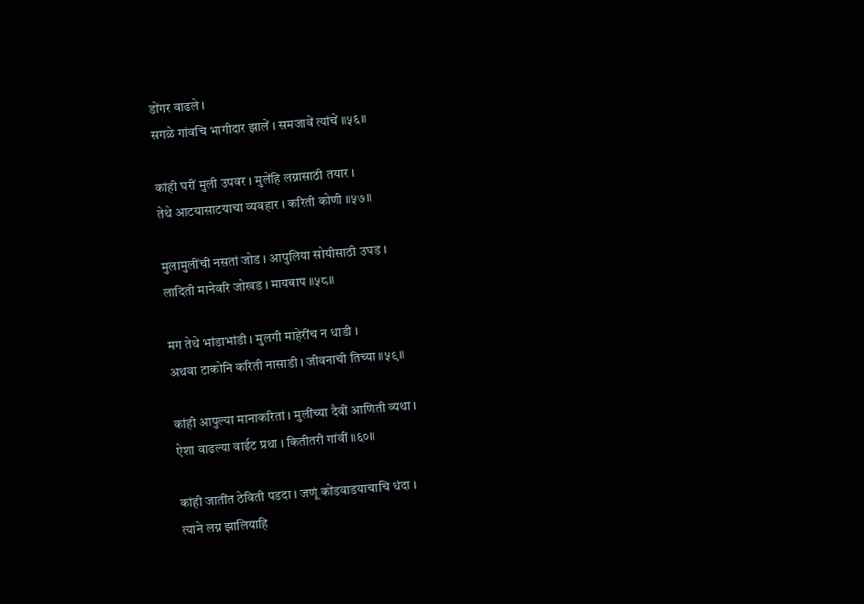डोंगर वाढले ।
सगळे गांवचि भागीदार झालें । समजावें त्यांचें ॥५६॥

कांही घरीं मुली उपवर । मुलेंहि लग्नासाठी तयार ।
तेथे आटयासाटयाचा व्यवहार । करिती कोणी ॥५७॥

मुलामुलींची नसतां जोड । आपुलिया सोयीसाठी उघड ।
लादिती मानेवरि जोखड । मायबाप ॥५८॥

मग तेथे भांडाभांडी । मुलगी माहेरींच न धाडी ।
अथवा टाकोनि करिती नासाडी । जीवनाची तिच्या ॥५९॥

कांही आपुल्या मानाकरितां । मुलींच्या दैवीं आणिती व्यथा ।
ऐशा वाढल्या वाईट प्रथा । कितीतरी गांवीं ॥६०॥

कांही जातींत ठेविती पडदा । जणूं कोंडवाडयाचाचि धंदा ।
त्याने लग्न झालियाहि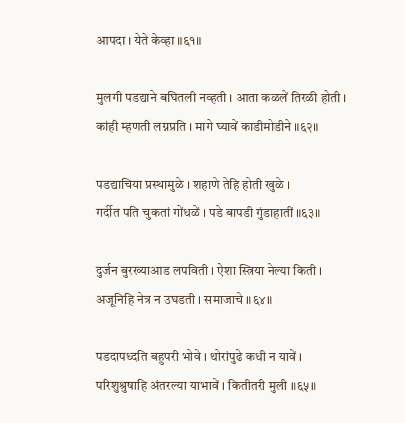आपदा । येते केव्हा ॥६१॥

मुलगी पडद्याने बघितली नव्हती । आता कळलें तिरळी होती ।
कांही म्हणती लग्नप्रति । मागे घ्यावें काडीमोडीने ॥६२॥

पडद्याचिया प्रस्थामुळे । शहाणे तेहि होती खुळे ।
गर्दीत पति चुकतां गोंधळें । पडे बापडी गुंडाहातीं ॥६३॥

दुर्जन बुरख्याआड लपविती । ऐशा स्त्रिया नेल्या किती ।
अजूनिहि नेत्र न उघडती । समाजाचे ॥६४॥

पडदापध्दति बहुपरी भोवे । थोरांपुढे कधी न यावें ।
परिशुश्रुषाहि अंतरल्या याभावें । कितीतरी मुली ॥६५॥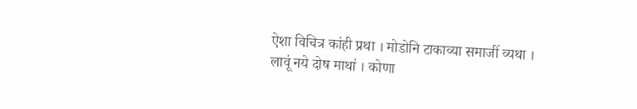ऐशा विचित्र कांही प्रथा । मोडोनि टाकाव्या समाजीं व्यथा ।
लावूं नये दोष माथां । कोणा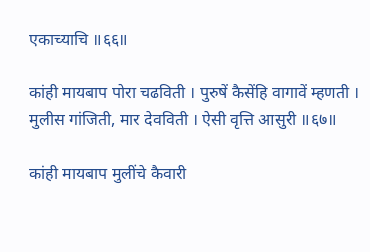एकाच्याचि ॥६६॥

कांही मायबाप पोरा चढविती । पुरुषें कैसेंहि वागावें म्हणती ।
मुलीस गांजिती, मार देवविती । ऐसी वृत्ति आसुरी ॥६७॥

कांही मायबाप मुलींचे कैवारी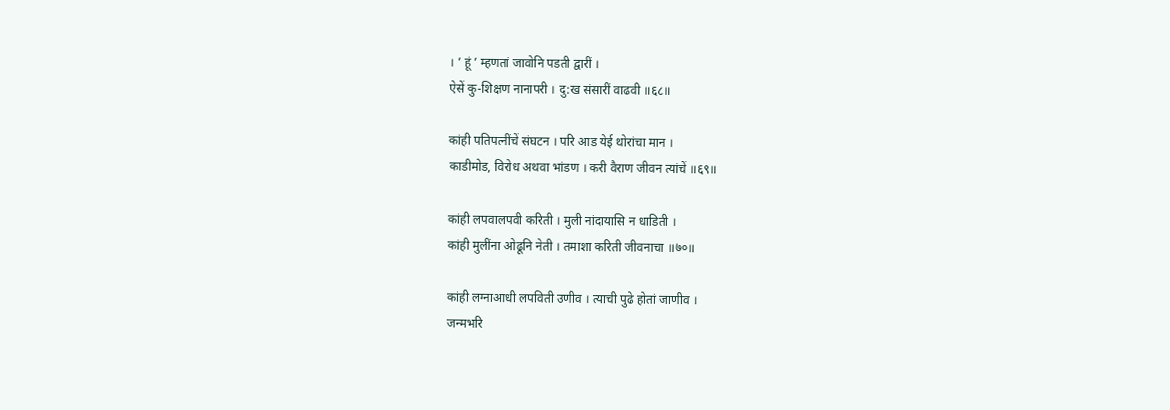। ’ हूं ’ म्हणतां जावोनि पडती द्वारीं ।
ऐसें कु-शिक्षण नानापरी । दु:ख संसारीं वाढवी ॥६८॥

कांही पतिपत्नींचें संघटन । परि आड येई थोरांचा मान ।
काडीमोड, विरोध अथवा भांडण । करी वैराण जीवन त्यांचें ॥६९॥

कांही लपवालपवी करिती । मुली नांदायासि न धाडिती ।
कांही मुलींना ओढूनि नेती । तमाशा करिती जीवनाचा ॥७०॥

कांही लग्नाआधी लपविती उणीव । त्याची पुढे होतां जाणीव ।
जन्मभरि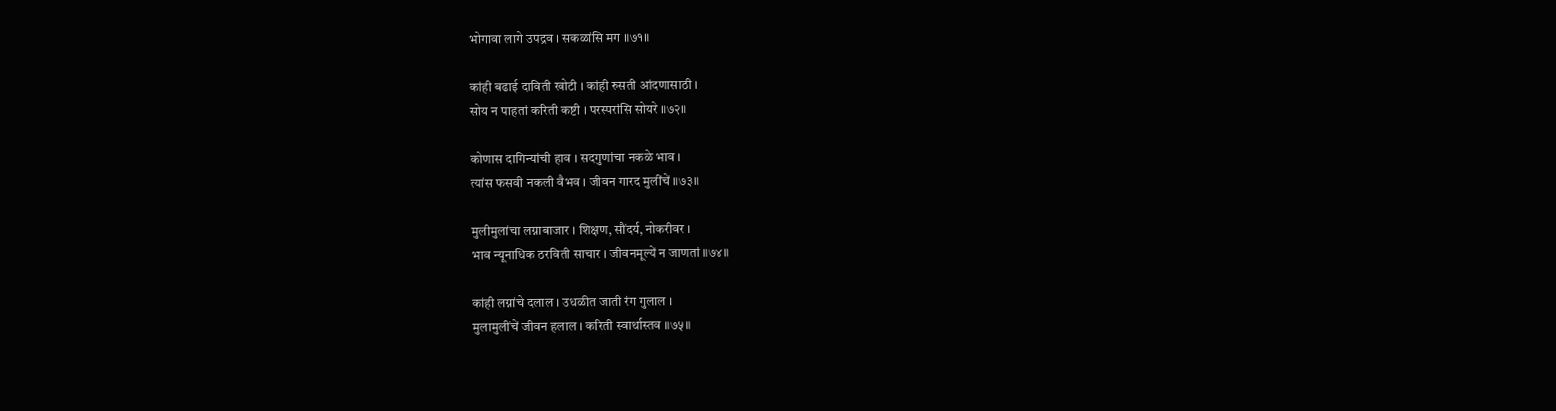भोगावा लागे उपद्रव । सकळांसि मग ॥७१॥

कांही बढाई दाविती खोटी । कांही रुसती आंदणासाठी ।
सोय न पाहतां करिती कष्टी । परस्परांसि सोयरे ॥७२॥

कोणास दागिन्यांची हाव । सदगुणांचा नकळे भाव ।
त्यांस फसवी नकली वैभव । जीवन गारद मुलींचें ॥७३॥

मुलीमुलांचा लग्नाबाजार । शिक्षण, सौंदर्य, नोकरीवर ।
भाव न्यूनाधिक ठरविती साचार । जीवनमूल्यें न जाणतां ॥७४॥

कांही लग्नांचे दलाल । उधळीत जाती रंग गुलाल ।
मुलामुलींचें जीवन हलाल । करिती स्वार्थास्तव ॥७५॥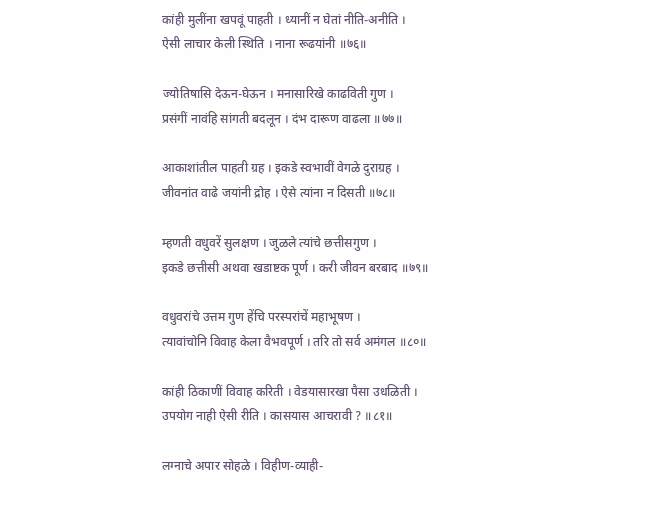कांही मुलींना खपवूं पाहती । ध्यानीं न घेतां नीति-अनीति ।
ऐसी लाचार केली स्थिति । नाना रूढयांनी ॥७६॥

ज्योतिषासि देऊन-घेऊन । मनासारिखे काढविती गुण ।
प्रसंगीं नावंहि सांगती बदलून । दंभ दारूण वाढला ॥७७॥

आकाशांतील पाहती ग्रह । इकडे स्वभावीं वेगळे दुराग्रह ।
जीवनांत वाढे जयांनी द्रोह । ऐसे त्यांना न दिसती ॥७८॥

म्हणती वधुवरें सुलक्षण । जुळले त्यांचे छत्तीसगुण ।
इकडे छत्तीसी अथवा खडाष्टक पूर्ण । करी जीवन बरबाद ॥७९॥

वधुवरांचे उत्तम गुण हेंचि परस्परांचें महाभूषण ।
त्यावांचोनि विवाह केला वैभवपूर्ण । तरि तो सर्व अमंगल ॥८०॥

कांही ठिकाणीं विवाह करिती । वेडयासारखा पैसा उधळिती ।
उपयोग नाही ऐसी रीति । कासयास आचरावी ? ॥८१॥

लग्नाचे अपार सोहळे । विहीण-व्याही-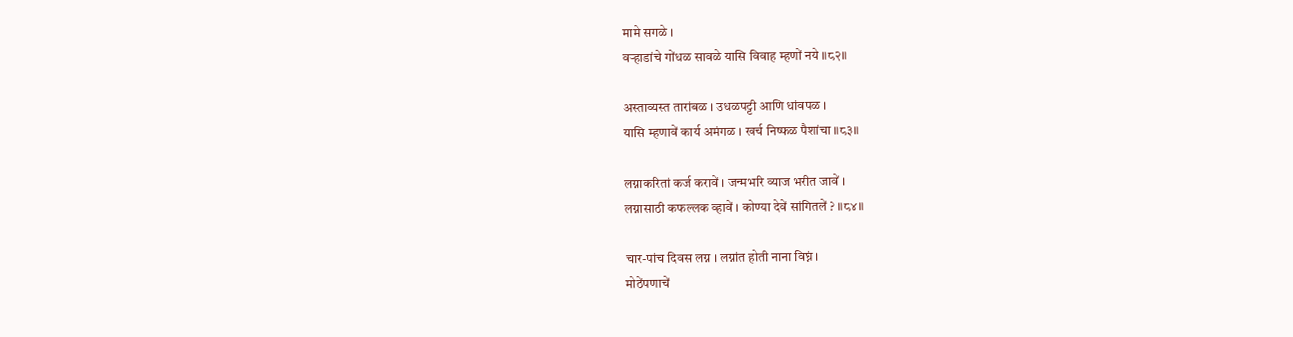मामे सगळे ।
वर्‍हाडांचे गोंधळ सावळे यासि विवाह म्हणों नये ॥८२॥

अस्ताव्यस्त तारांबळ । उधळपट्टी आणि धांवपळ ।
यासि म्हणावें कार्य अमंगळ । खर्च निष्फळ पैशांचा ॥८३॥

लग्नाकरितां कर्ज करावें । जन्मभरि व्याज भरीत जावें ।
लग्नासाठी कफल्लक व्हावें । कोण्या देवें सांगितलें ? ॥८४॥

चार-पांच दिवस लग्न । लग्नांत होती नाना विघ्नं ।
मोठेंपणाचें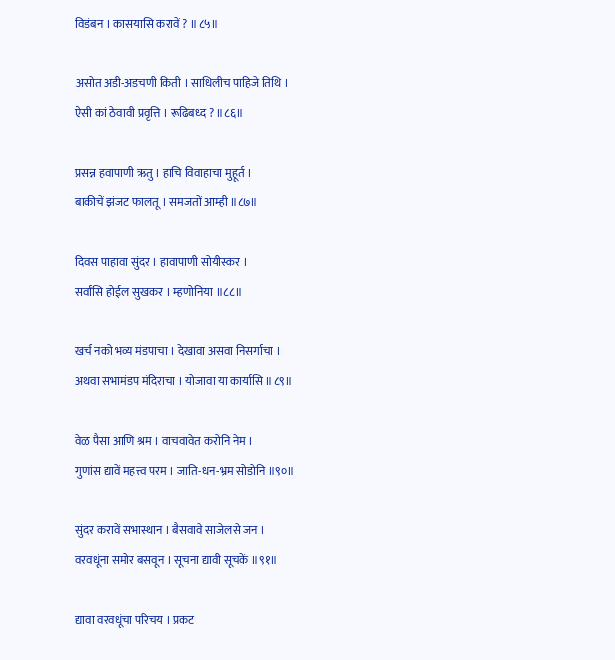विडंबन । कासयासि करावें ? ॥८५॥

असोत अडी-अडचणी किती । साधिलीच पाहिजे तिथि ।
ऐसी कां ठेवावी प्रवृत्ति । रूढिबध्द ? ॥८६॥

प्रसन्न हवापाणी ऋतु । हाचि विवाहाचा मुहूर्त ।
बाकीचें झंजट फालतू । समजतों आम्ही ॥८७॥

दिवस पाहावा सुंदर । हावापाणी सोयीस्कर ।
सर्वांसि होईल सुखकर । म्हणोनिया ॥८८॥

खर्च नको भव्य मंडपाचा । देखावा असवा निसर्गाचा ।
अथवा सभामंडप मंदिराचा । योजावा या कार्यासि ॥८९॥

वेळ पैसा आणि श्रम । वाचवावेत करोनि नेम ।
गुणांस द्यावें महत्त्व परम । जाति-धन-भ्रम सोडोनि ॥९०॥

सुंदर करावें सभास्थान । बैसवावे साजेलसे जन ।
वरवधूंना समोर बसवून । सूचना द्यावी सूचकें ॥९१॥

द्यावा वरवधूंचा परिचय । प्रकट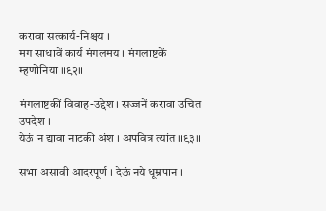करावा सत्कार्य-निश्चय ।
मग साधावें कार्य मंगलमय । मंगलाष्टकें म्हणोनिया ॥९२॥

मंगलाष्टकीं विवाह-उद्देश । सज्जनें करावा उचित उपदेश ।
येऊं न द्यावा नाटकी अंश । अपवित्र त्यांत ॥९३॥

सभा असावी आदरपूर्ण । देऊं नये धूम्रपान ।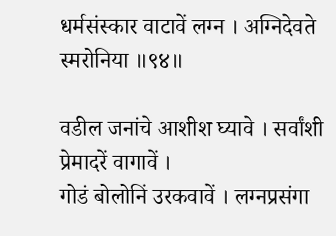धर्मसंस्कार वाटावें लग्न । अग्निदेवते स्मरोनिया ॥९४॥

वडील जनांचे आशीश घ्यावे । सर्वांशी प्रेमादरें वागावें ।
गोडं बोलोनिं उरकवावें । लग्नप्रसंगा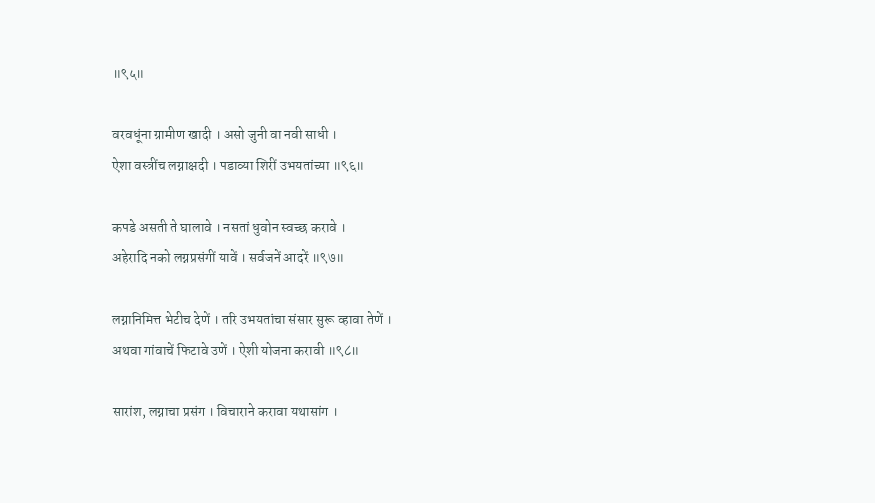॥९५॥

वरवधूंना ग्रामीण खादी । असो जुनी वा नवी साधी ।
ऐशा वस्त्रींच लग्नाक्षदी । पडाव्या शिरीं उभयतांच्या ॥९६॥

कपडे असती ते घालावे । नसतां धुवोन स्वच्छ करावे ।
अहेरादि नको लग्नप्रसंगीं यावें । सर्वजनें आदरें ॥९७॥

लग्नानिमित्त भेटीच देणें । तरि उभयतांचा संसार सुरू व्हावा तेणें ।
अथवा गांवाचें फिटावे उणें । ऐशी योजना करावी ॥९८॥

सारांश, लग्नाचा प्रसंग । विचाराने करावा यथासांग ।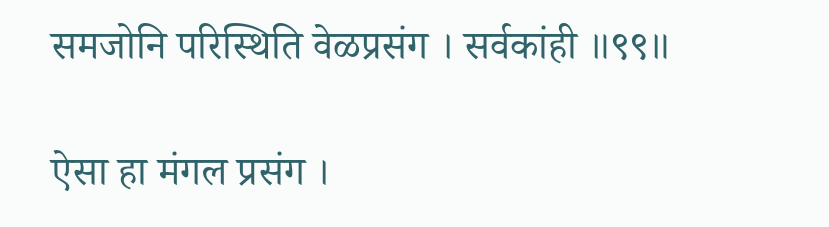समजोनि परिस्थिति वेळप्रसंग । सर्वकांही ॥९९॥

ऐसा हा मंगल प्रसंग ।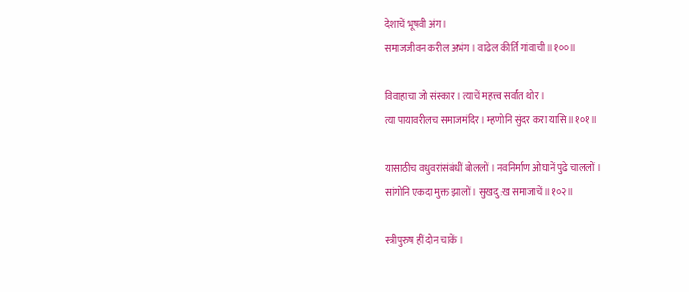देशाचें भूषवी अंग ।
समाजजीवन करील अभंग । वाढेल कीर्ति गांवाची ॥१००॥

विवाहाचा जो संस्कार । त्याचें महत्त्व सर्वांत थोर ।
त्या पायावरीलच समाजमंदिर । म्हणोनि सुंदर करा यासि ॥१०१॥

यासाठीच वधुवरांसंबंधीं बोललों । नवनिर्माण ओघानें पुढे चाललों ।
सांगोनि एकदा मुक्त झालों । सुखदु:ख समाजाचें ॥१०२॥

स्त्रीपुरुष हीं दोन चाकें ।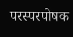परस्परपोषक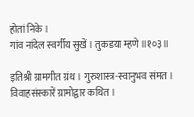होतां निके ।
गांव नांदेल स्वर्गीय सुखें । तुकडया म्हणे ॥१०३॥

इतिश्री ग्रामगीत ग्रंथ । गुरुशास्त्र-स्वानुभव संमत ।
विवाहसंस्कारें ग्रामोद्वार कथित ।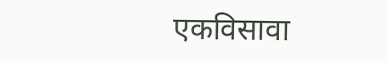एकविसावा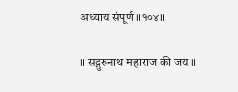अध्याय संपूर्ण ॥१०४॥

॥ सद्गुरुनाथ महाराज की जय ॥